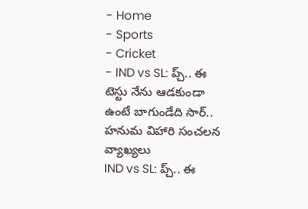- Home
- Sports
- Cricket
- IND vs SL: ప్చ్.. ఈ టెస్టు నేను ఆడకుండా ఉంటే బాగుండేది సార్.. హనుమ విహారి సంచలన వ్యాఖ్యలు
IND vs SL: ప్చ్.. ఈ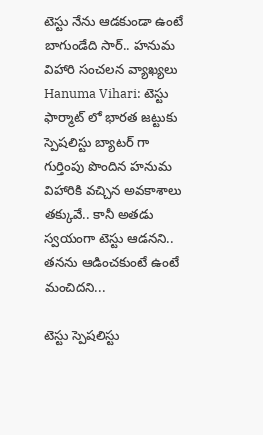టెస్టు నేను ఆడకుండా ఉంటే బాగుండేది సార్.. హనుమ విహారి సంచలన వ్యాఖ్యలు
Hanuma Vihari: టెస్టు ఫార్మాట్ లో భారత జట్టుకు స్పెషలిస్టు బ్యాటర్ గా గుర్తింపు పొందిన హనుమ విహారికి వచ్చిన అవకాశాలు తక్కువే.. కానీ అతడు స్వయంగా టెస్టు ఆడనని.. తనను ఆడించకుంటే ఉంటే మంచిదని...

టెస్టు స్పెషలిస్టు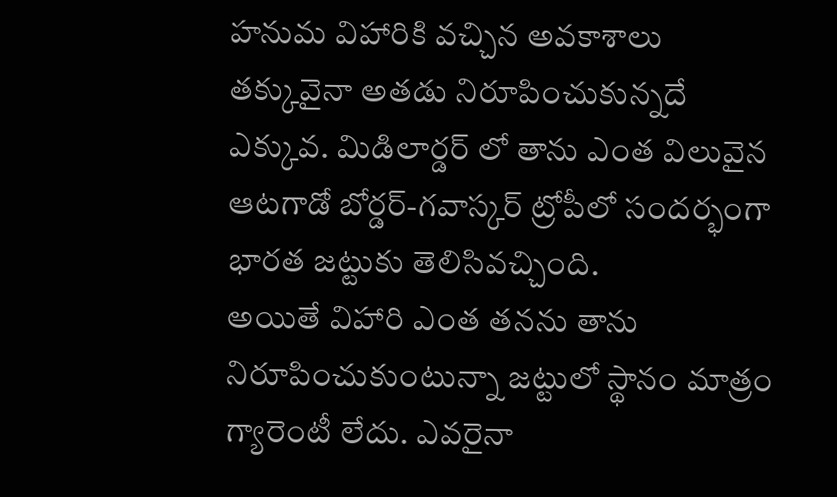హనుమ విహారికి వచ్చిన అవకాశాలు తక్కువైనా అతడు నిరూపించుకున్నదే ఎక్కువ. మిడిలార్డర్ లో తాను ఎంత విలువైన ఆటగాడో బోర్డర్-గవాస్కర్ ట్రోపీలో సందర్భంగా భారత జట్టుకు తెలిసివచ్చింది.
అయితే విహారి ఎంత తనను తాను నిరూపించుకుంటున్నా జట్టులో స్థానం మాత్రం గ్యారెంటీ లేదు. ఎవరైనా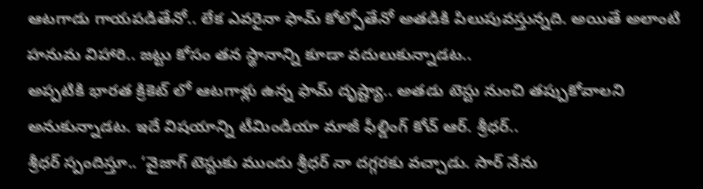ఆటగాడు గాయపడితేనో.. లేక ఎవరైనా ఫామ్ కోల్పోతేనో అతడికి పిలుపువస్తున్నది. అయితే అలాంటి హనుమ విహారి.. జట్టు కోసం తన స్థానాన్ని కూడా వదులుకున్నాడట..
అప్పటికి భారత క్రికెట్ లో ఆటగాళ్లు ఉన్న ఫామ్ దృష్ట్యా.. అతడు టెస్టు నుంచి తప్పుకోవాలని అనుకున్నాడట. ఇదే విషయాన్ని టీమిండియా మాజీ ఫీల్డింగ్ కోచ్ ఆర్. శ్రీధర్..
శ్రీధర్ స్పందిస్తూ.. ‘వైజాగ్ టెస్టుకు ముందు శ్రీధర్ నా దగ్గరకు వచ్చాడు. సార్ నేను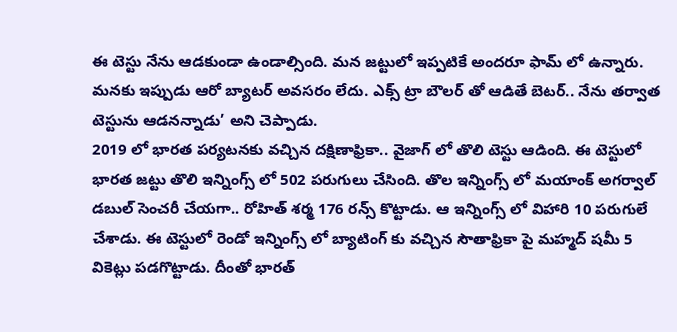ఈ టెస్టు నేను ఆడకుండా ఉండాల్సింది. మన జట్టులో ఇప్పటికే అందరూ ఫామ్ లో ఉన్నారు. మనకు ఇప్పుడు ఆరో బ్యాటర్ అవసరం లేదు. ఎక్స్ ట్రా బౌలర్ తో ఆడితే బెటర్.. నేను తర్వాత టెస్టును ఆడనన్నాడు’ అని చెప్పాడు.
2019 లో భారత పర్యటనకు వచ్చిన దక్షిణాఫ్రికా.. వైజాగ్ లో తొలి టెస్టు ఆడింది. ఈ టెస్టులో భారత జట్టు తొలి ఇన్నింగ్స్ లో 502 పరుగులు చేసింది. తొల ఇన్నింగ్స్ లో మయాంక్ అగర్వాల్ డబుల్ సెంచరీ చేయగా.. రోహిత్ శర్మ 176 రన్స్ కొట్టాడు. ఆ ఇన్నింగ్స్ లో విహారి 10 పరుగులే చేశాడు. ఈ టెస్టులో రెండో ఇన్నింగ్స్ లో బ్యాటింగ్ కు వచ్చిన సౌతాఫ్రికా పై మహ్మద్ షమీ 5 వికెట్లు పడగొట్టాడు. దీంతో భారత్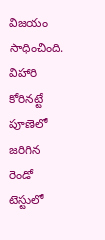విజయం సాధించింది.
విహారి కోరినట్టే పూణెలో జరిగిన రెండో టెస్టులో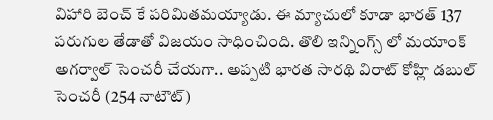విహారి బెంచ్ కే పరిమితమయ్యాడు. ఈ మ్యాచులో కూడా భారత్ 137 పరుగుల తేడాతో విజయం సాధించింది. తొలి ఇన్నింగ్స్ లో మయాంక్ అగర్వాల్ సెంచరీ చేయగా.. అప్పటి భారత సారథి విరాట్ కోహ్లి డబుల్ సెంచరీ (254 నాటౌట్)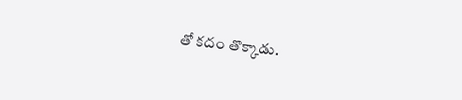తో కదం తొక్కాడు.